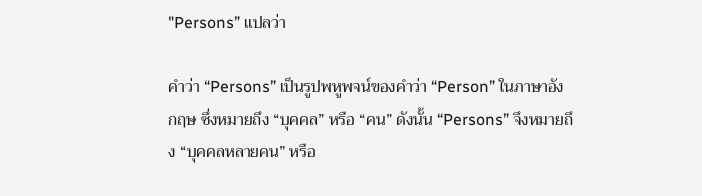"Persons” แปลว่า

คำว่า “Persons” เป็นรูปพหูพจน์ของคำว่า “Person” ในภาษาอังกฤษ ซึ่งหมายถึง “บุคคล” หรือ “คน” ดังนั้น “Persons” จึงหมายถึง “บุคคลหลายคน” หรือ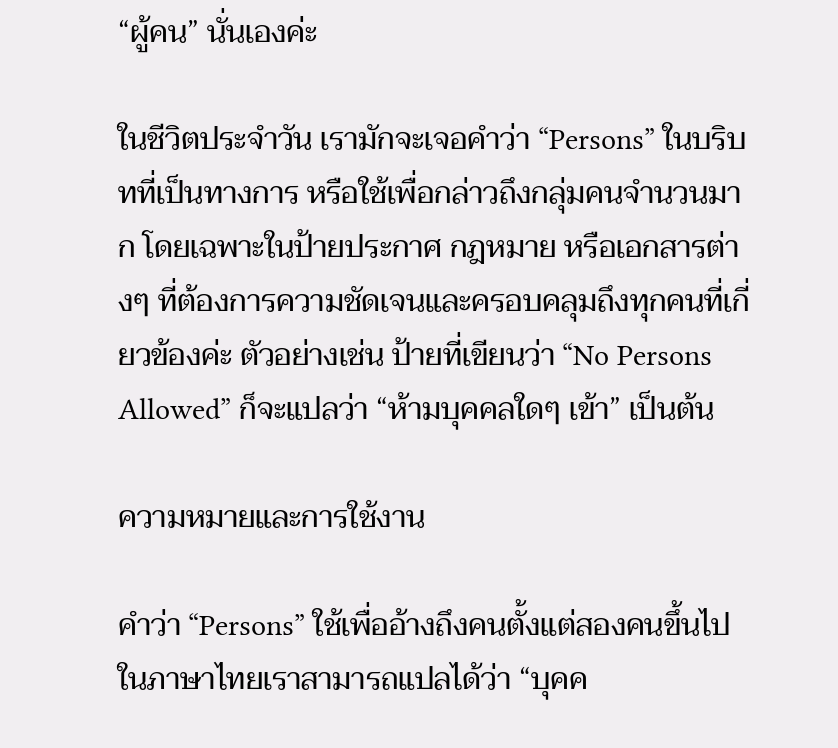“ผู้คน” นั่นเองค่ะ

ในชีวิตประจำวัน เรามักจะเจอคำว่า “Persons” ในบริบทที่เป็นทางการ หรือใช้เพื่อกล่าวถึงกลุ่มคนจำนวนมาก โดยเฉพาะในป้ายประกาศ กฎหมาย หรือเอกสารต่างๆ ที่ต้องการความชัดเจนและครอบคลุมถึงทุกคนที่เกี่ยวข้องค่ะ ตัวอย่างเช่น ป้ายที่เขียนว่า “No Persons Allowed” ก็จะแปลว่า “ห้ามบุคคลใดๆ เข้า” เป็นต้น

ความหมายและการใช้งาน

คำว่า “Persons” ใช้เพื่ออ้างถึงคนตั้งแต่สองคนขึ้นไป ในภาษาไทยเราสามารถแปลได้ว่า “บุคค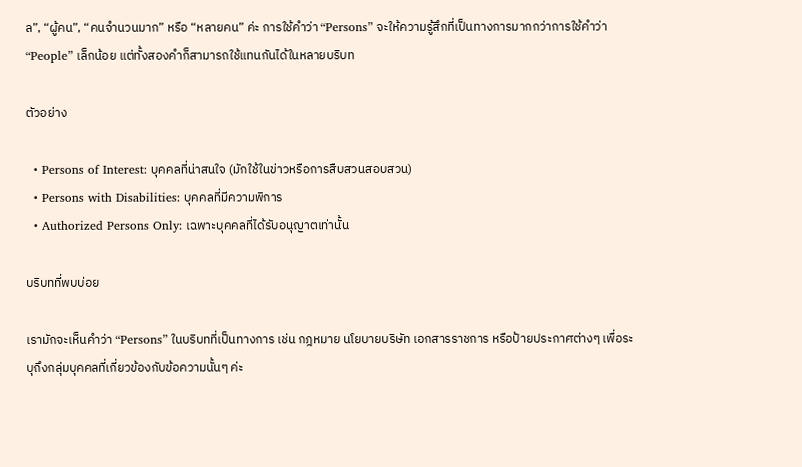ล”, “ผู้คน”, “คนจำนวนมาก” หรือ “หลายคน” ค่ะ การใช้คำว่า “Persons” จะให้ความรู้สึกที่เป็นทางการมากกว่าการใช้คำว่า “People” เล็กน้อย แต่ทั้งสองคำก็สามารถใช้แทนกันได้ในหลายบริบท

ตัวอย่าง

  • Persons of Interest: บุคคลที่น่าสนใจ (มักใช้ในข่าวหรือการสืบสวนสอบสวน)
  • Persons with Disabilities: บุคคลที่มีความพิการ
  • Authorized Persons Only: เฉพาะบุคคลที่ได้รับอนุญาตเท่านั้น

บริบทที่พบบ่อย

เรามักจะเห็นคำว่า “Persons” ในบริบทที่เป็นทางการ เช่น กฎหมาย นโยบายบริษัท เอกสารราชการ หรือป้ายประกาศต่างๆ เพื่อระบุถึงกลุ่มบุคคลที่เกี่ยวข้องกับข้อความนั้นๆ ค่ะ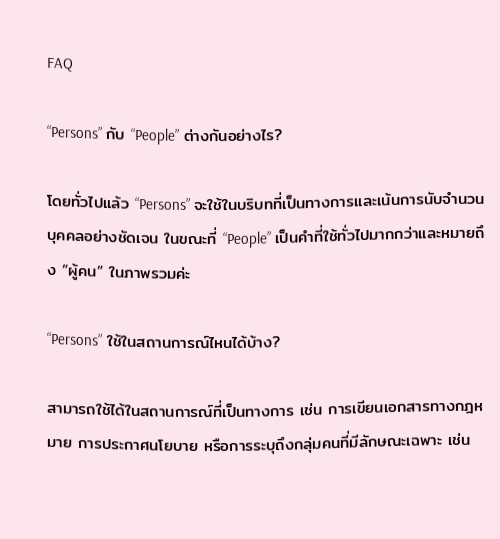FAQ

“Persons” กับ “People” ต่างกันอย่างไร?

โดยทั่วไปแล้ว “Persons” จะใช้ในบริบทที่เป็นทางการและเน้นการนับจำนวนบุคคลอย่างชัดเจน ในขณะที่ “People” เป็นคำที่ใช้ทั่วไปมากกว่าและหมายถึง “ผู้คน” ในภาพรวมค่ะ

“Persons” ใช้ในสถานการณ์ไหนได้บ้าง?

สามารถใช้ได้ในสถานการณ์ที่เป็นทางการ เช่น การเขียนเอกสารทางกฎหมาย การประกาศนโยบาย หรือการระบุถึงกลุ่มคนที่มีลักษณะเฉพาะ เช่น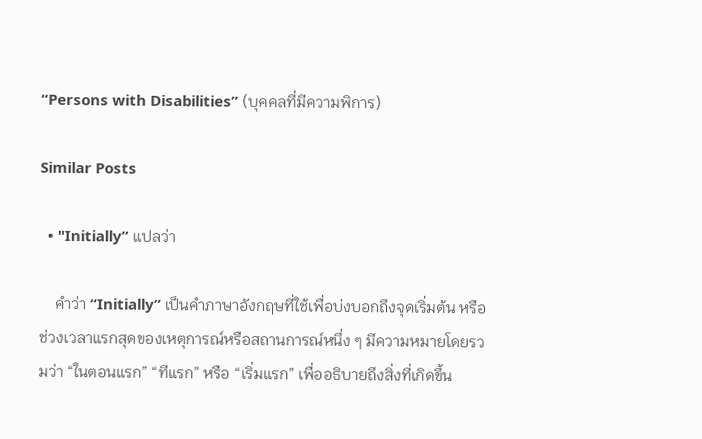“Persons with Disabilities” (บุคคลที่มีความพิการ)

Similar Posts

  • "Initially” แปลว่า

    คำว่า “Initially” เป็นคำภาษาอังกฤษที่ใช้เพื่อบ่งบอกถึงจุดเริ่มต้น หรือช่วงเวลาแรกสุดของเหตุการณ์หรือสถานการณ์หนึ่ง ๆ มีความหมายโดยรวมว่า “ในตอนแรก” “ทีแรก” หรือ “เริ่มแรก” เพื่ออธิบายถึงสิ่งที่เกิดขึ้น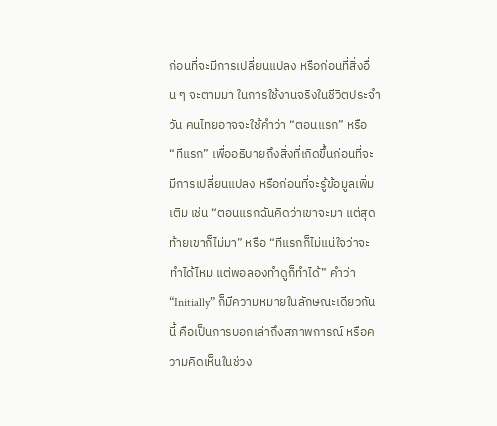ก่อนที่จะมีการเปลี่ยนแปลง หรือก่อนที่สิ่งอื่น ๆ จะตามมา ในการใช้งานจริงในชีวิตประจำวัน คนไทยอาจจะใช้คำว่า “ตอนแรก” หรือ “ทีแรก” เพื่ออธิบายถึงสิ่งที่เกิดขึ้นก่อนที่จะมีการเปลี่ยนแปลง หรือก่อนที่จะรู้ข้อมูลเพิ่มเติม เช่น “ตอนแรกฉันคิดว่าเขาจะมา แต่สุดท้ายเขาก็ไม่มา” หรือ “ทีแรกก็ไม่แน่ใจว่าจะทำได้ไหม แต่พอลองทำดูก็ทำได้” คำว่า “Initially” ก็มีความหมายในลักษณะเดียวกันนี้ คือเป็นการบอกเล่าถึงสภาพการณ์ หรือความคิดเห็นในช่วง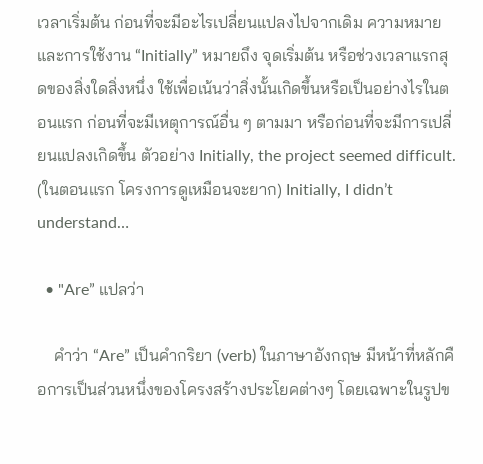เวลาเริ่มต้น ก่อนที่จะมีอะไรเปลี่ยนแปลงไปจากเดิม ความหมายและการใช้งาน “Initially” หมายถึง จุดเริ่มต้น หรือช่วงเวลาแรกสุดของสิ่งใดสิ่งหนึ่ง ใช้เพื่อเน้นว่าสิ่งนั้นเกิดขึ้นหรือเป็นอย่างไรในตอนแรก ก่อนที่จะมีเหตุการณ์อื่น ๆ ตามมา หรือก่อนที่จะมีการเปลี่ยนแปลงเกิดขึ้น ตัวอย่าง Initially, the project seemed difficult. (ในตอนแรก โครงการดูเหมือนจะยาก) Initially, I didn’t understand…

  • "Are” แปลว่า

    คำว่า “Are” เป็นคำกริยา (verb) ในภาษาอังกฤษ มีหน้าที่หลักคือการเป็นส่วนหนึ่งของโครงสร้างประโยคต่างๆ โดยเฉพาะในรูปข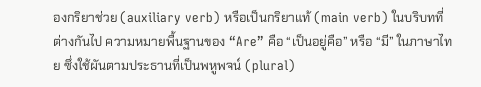องกริยาช่วย (auxiliary verb) หรือเป็นกริยาแท้ (main verb) ในบริบทที่ต่างกันไป ความหมายพื้นฐานของ “Are” คือ “เป็นอยู่คือ” หรือ “มี” ในภาษาไทย ซึ่งใช้ผันตามประธานที่เป็นพหูพจน์ (plural)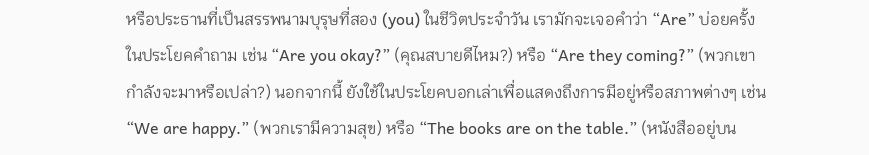หรือประธานที่เป็นสรรพนามบุรุษที่สอง (you) ในชีวิตประจำวัน เรามักจะเจอคำว่า “Are” บ่อยครั้งในประโยคคำถาม เช่น “Are you okay?” (คุณสบายดีไหม?) หรือ “Are they coming?” (พวกเขากำลังจะมาหรือเปล่า?) นอกจากนี้ ยังใช้ในประโยคบอกเล่าเพื่อแสดงถึงการมีอยู่หรือสภาพต่างๆ เช่น “We are happy.” (พวกเรามีความสุข) หรือ “The books are on the table.” (หนังสืออยู่บน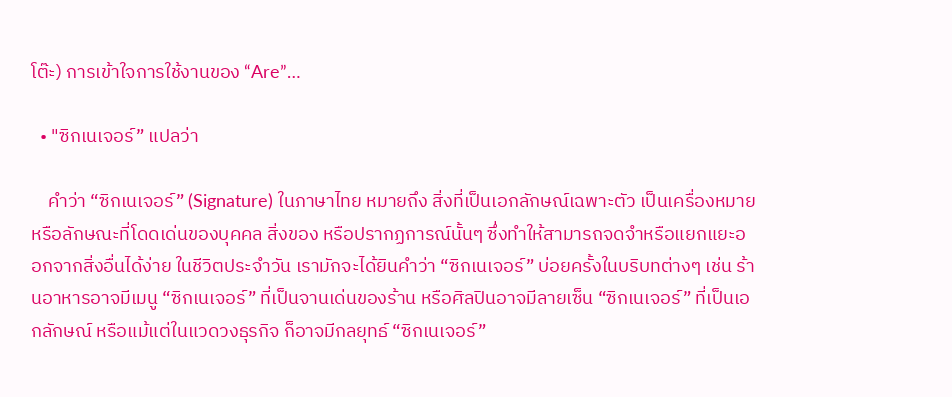โต๊ะ) การเข้าใจการใช้งานของ “Are”…

  • "ซิกเนเจอร์” แปลว่า

    คำว่า “ซิกเนเจอร์” (Signature) ในภาษาไทย หมายถึง สิ่งที่เป็นเอกลักษณ์เฉพาะตัว เป็นเครื่องหมาย หรือลักษณะที่โดดเด่นของบุคคล สิ่งของ หรือปรากฏการณ์นั้นๆ ซึ่งทำให้สามารถจดจำหรือแยกแยะออกจากสิ่งอื่นได้ง่าย ในชีวิตประจำวัน เรามักจะได้ยินคำว่า “ซิกเนเจอร์” บ่อยครั้งในบริบทต่างๆ เช่น ร้านอาหารอาจมีเมนู “ซิกเนเจอร์” ที่เป็นจานเด่นของร้าน หรือศิลปินอาจมีลายเซ็น “ซิกเนเจอร์” ที่เป็นเอกลักษณ์ หรือแม้แต่ในแวดวงธุรกิจ ก็อาจมีกลยุทธ์ “ซิกเนเจอร์”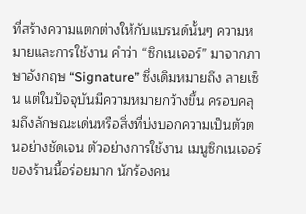ที่สร้างความแตกต่างให้กับแบรนด์นั้นๆ ความหมายและการใช้งาน คำว่า “ซิกเนเจอร์” มาจากภาษาอังกฤษ “Signature” ซึ่งเดิมหมายถึง ลายเซ็น แต่ในปัจจุบันมีความหมายกว้างขึ้น ครอบคลุมถึงลักษณะเด่นหรือสิ่งที่บ่งบอกความเป็นตัวตนอย่างชัดเจน ตัวอย่างการใช้งาน เมนูซิกเนเจอร์ของร้านนี้อร่อยมาก นักร้องคน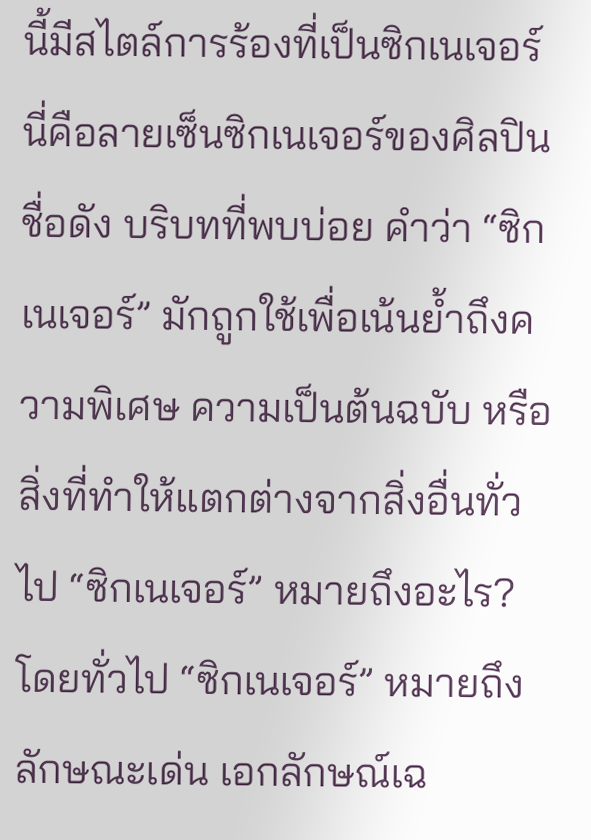นี้มีสไตล์การร้องที่เป็นซิกเนเจอร์ นี่คือลายเซ็นซิกเนเจอร์ของศิลปินชื่อดัง บริบทที่พบบ่อย คำว่า “ซิกเนเจอร์” มักถูกใช้เพื่อเน้นย้ำถึงความพิเศษ ความเป็นต้นฉบับ หรือสิ่งที่ทำให้แตกต่างจากสิ่งอื่นทั่วไป “ซิกเนเจอร์” หมายถึงอะไร? โดยทั่วไป “ซิกเนเจอร์” หมายถึง ลักษณะเด่น เอกลักษณ์เฉ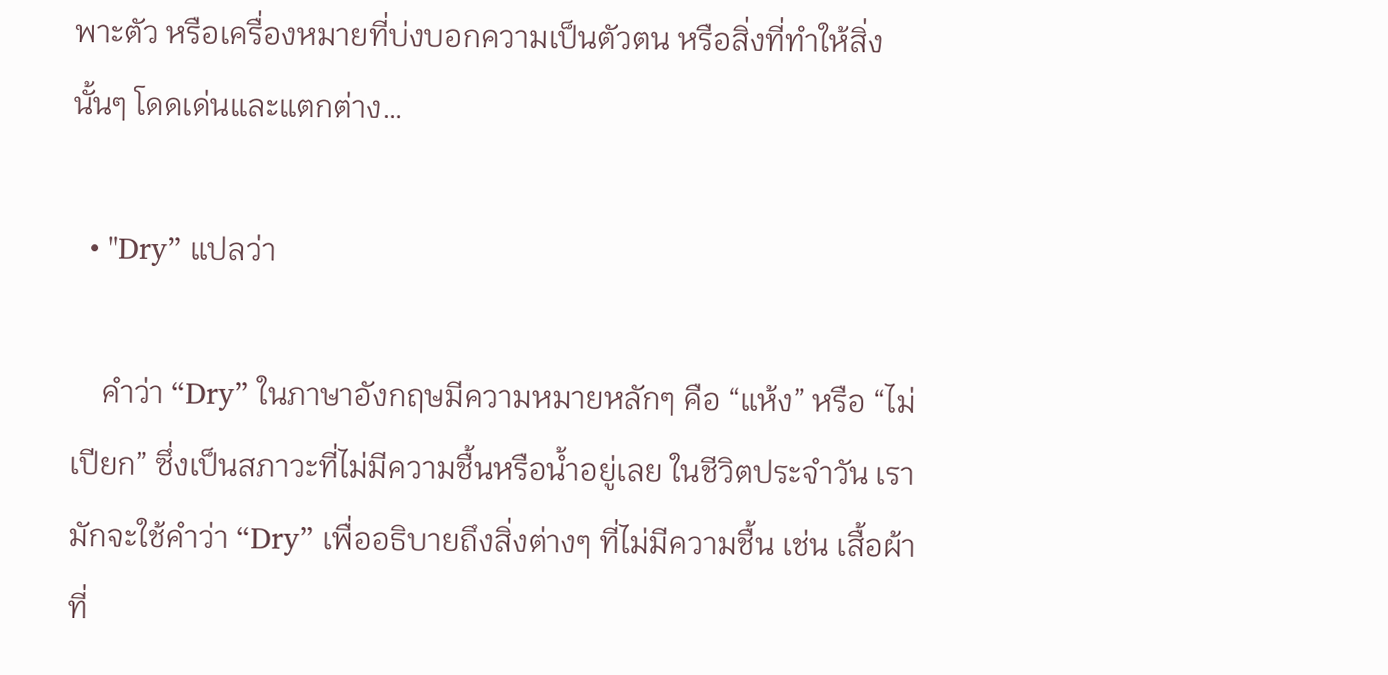พาะตัว หรือเครื่องหมายที่บ่งบอกความเป็นตัวตน หรือสิ่งที่ทำให้สิ่งนั้นๆ โดดเด่นและแตกต่าง…

  • "Dry” แปลว่า

    คำว่า “Dry” ในภาษาอังกฤษมีความหมายหลักๆ คือ “แห้ง” หรือ “ไม่เปียก” ซึ่งเป็นสภาวะที่ไม่มีความชื้นหรือน้ำอยู่เลย ในชีวิตประจำวัน เรามักจะใช้คำว่า “Dry” เพื่ออธิบายถึงสิ่งต่างๆ ที่ไม่มีความชื้น เช่น เสื้อผ้าที่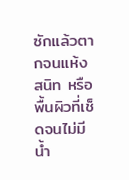ซักแล้วตากจนแห้งสนิท หรือพื้นผิวที่เช็ดจนไม่มีน้ำ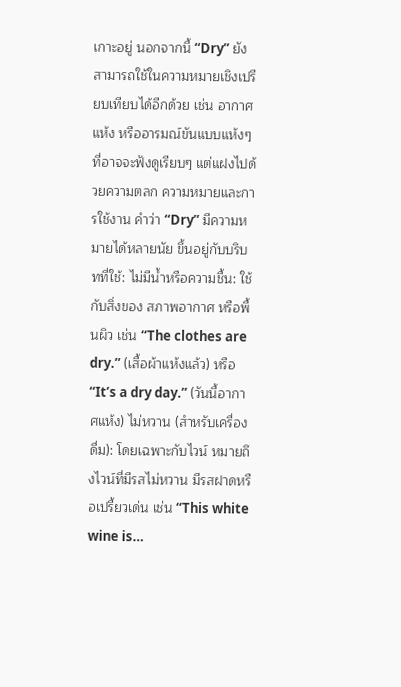เกาะอยู่ นอกจากนี้ “Dry” ยังสามารถใช้ในความหมายเชิงเปรียบเทียบได้อีกด้วย เช่น อากาศแห้ง หรืออารมณ์ขันแบบแห้งๆ ที่อาจจะฟังดูเรียบๆ แต่แฝงไปด้วยความตลก ความหมายและการใช้งาน คำว่า “Dry” มีความหมายได้หลายนัย ขึ้นอยู่กับบริบทที่ใช้: ไม่มีน้ำหรือความชื้น: ใช้กับสิ่งของ สภาพอากาศ หรือพื้นผิว เช่น “The clothes are dry.” (เสื้อผ้าแห้งแล้ว) หรือ “It’s a dry day.” (วันนี้อากาศแห้ง) ไม่หวาน (สำหรับเครื่องดื่ม): โดยเฉพาะกับไวน์ หมายถึงไวน์ที่มีรสไม่หวาน มีรสฝาดหรือเปรี้ยวเด่น เช่น “This white wine is…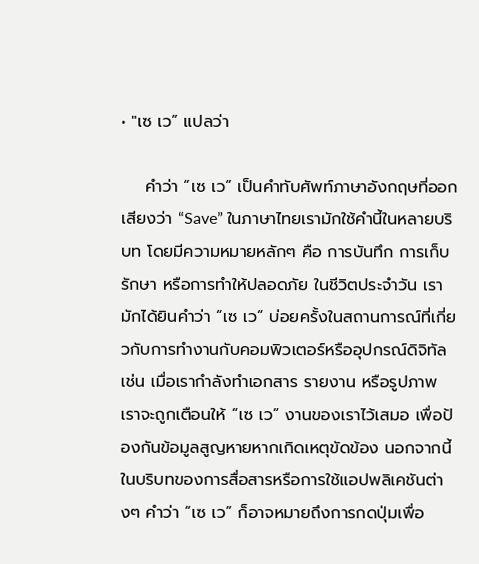• "เซ เว” แปลว่า

    คำว่า “เซ เว” เป็นคำทับศัพท์ภาษาอังกฤษที่ออกเสียงว่า “Save” ในภาษาไทยเรามักใช้คำนี้ในหลายบริบท โดยมีความหมายหลักๆ คือ การบันทึก การเก็บรักษา หรือการทำให้ปลอดภัย ในชีวิตประจำวัน เรามักได้ยินคำว่า “เซ เว” บ่อยครั้งในสถานการณ์ที่เกี่ยวกับการทำงานกับคอมพิวเตอร์หรืออุปกรณ์ดิจิทัล เช่น เมื่อเรากำลังทำเอกสาร รายงาน หรือรูปภาพ เราจะถูกเตือนให้ “เซ เว” งานของเราไว้เสมอ เพื่อป้องกันข้อมูลสูญหายหากเกิดเหตุขัดข้อง นอกจากนี้ ในบริบทของการสื่อสารหรือการใช้แอปพลิเคชันต่างๆ คำว่า “เซ เว” ก็อาจหมายถึงการกดปุ่มเพื่อ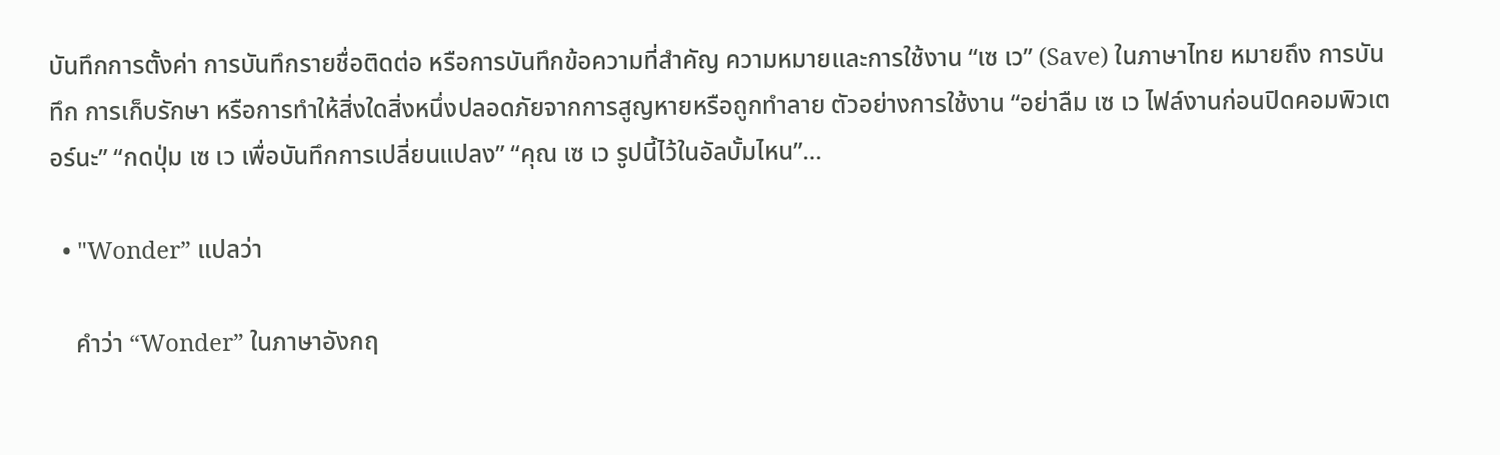บันทึกการตั้งค่า การบันทึกรายชื่อติดต่อ หรือการบันทึกข้อความที่สำคัญ ความหมายและการใช้งาน “เซ เว” (Save) ในภาษาไทย หมายถึง การบันทึก การเก็บรักษา หรือการทำให้สิ่งใดสิ่งหนึ่งปลอดภัยจากการสูญหายหรือถูกทำลาย ตัวอย่างการใช้งาน “อย่าลืม เซ เว ไฟล์งานก่อนปิดคอมพิวเตอร์นะ” “กดปุ่ม เซ เว เพื่อบันทึกการเปลี่ยนแปลง” “คุณ เซ เว รูปนี้ไว้ในอัลบั้มไหน”…

  • "Wonder” แปลว่า

    คำว่า “Wonder” ในภาษาอังกฤ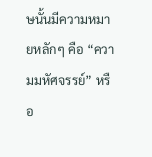ษนั้นมีความหมายหลักๆ คือ “ความมหัศจรรย์” หรือ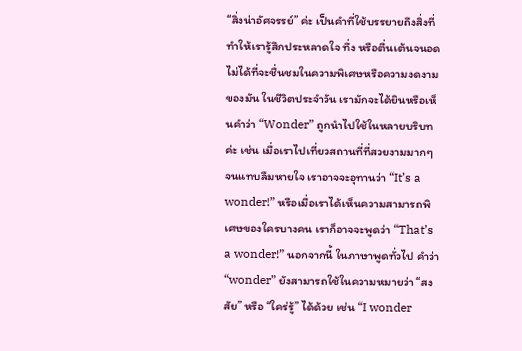“สิ่งน่าอัศจรรย์” ค่ะ เป็นคำที่ใช้บรรยายถึงสิ่งที่ทำให้เรารู้สึกประหลาดใจ ทึ่ง หรือตื่นเต้นจนอดไม่ได้ที่จะชื่นชมในความพิเศษหรือความงดงามของมัน ในชีวิตประจำวัน เรามักจะได้ยินหรือเห็นคำว่า “Wonder” ถูกนำไปใช้ในหลายบริบทค่ะ เช่น เมื่อเราไปเที่ยวสถานที่ที่สวยงามมากๆ จนแทบลืมหายใจ เราอาจจะอุทานว่า “It’s a wonder!” หรือเมื่อเราได้เห็นความสามารถพิเศษของใครบางคน เราก็อาจจะพูดว่า “That’s a wonder!” นอกจากนี้ ในภาษาพูดทั่วไป คำว่า “wonder” ยังสามารถใช้ในความหมายว่า “สงสัย” หรือ “ใคร่รู้” ได้ด้วย เช่น “I wonder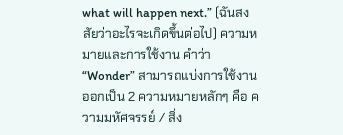what will happen next.” (ฉันสงสัยว่าอะไรจะเกิดขึ้นต่อไป) ความหมายและการใช้งาน คำว่า “Wonder” สามารถแบ่งการใช้งานออกเป็น 2 ความหมายหลักๆ คือ ความมหัศจรรย์ / สิ่ง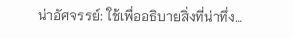น่าอัศจรรย์: ใช้เพื่ออธิบายสิ่งที่น่าทึ่ง…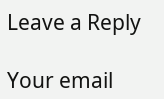Leave a Reply

Your email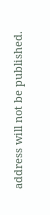address will not be published.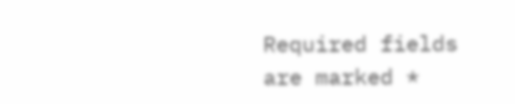Required fields are marked *